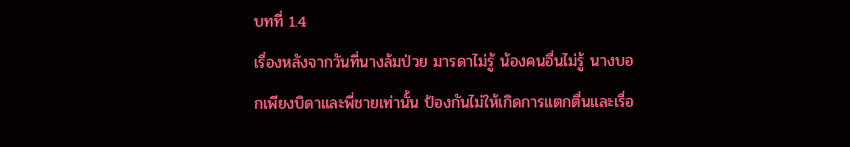บทที่ 1.4
เรื่องหลังจากวันที่นางล้มป่วย มารดาไม่รู้ น้องคนอื่นไม่รู้ นางบอกเพียงบิดาและพี่ชายเท่านั้น ป้องกันไม่ให้เกิดการแตกตื่นและเรื่อ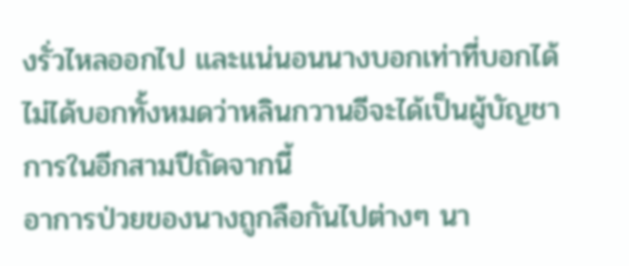งรั่วไหลออกไป และแน่นอนนางบอกเท่าที่บอกได้ ไม่ได้บอกทั้งหมดว่าหลินกวานอีจะได้เป็นผู้บัญชาการในอีกสามปีถัดจากนี้
อาการป่วยของนางถูกลือกันไปต่างๆ นา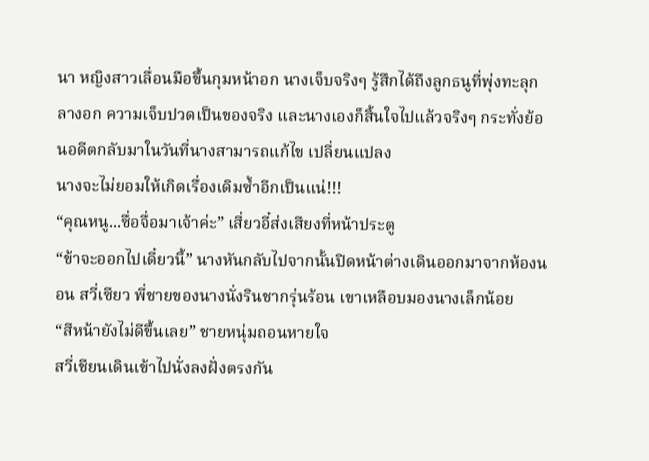นา หญิงสาวเลื่อนมือขึ้นกุมหน้าอก นางเจ็บจริงๆ รู้สึกได้ถึงลูกธนูที่พุ่งทะลุกลางอก ความเจ็บปวดเป็นของจริง และนางเองก็สิ้นใจไปแล้วจริงๆ กระทั่งย้อนอดีตกลับมาในวันที่นางสามารถแก้ไข เปลี่ยนแปลง
นางจะไม่ยอมให้เกิดเรื่องเดิมซ้ำอีกเป็นแน่!!!
“คุณหนู...ซื่อจื่อมาเจ้าค่ะ” เสี่ยวอี๋ส่งเสียงที่หน้าประตู
“ข้าจะออกไปเดี๋ยวนี้” นางหันกลับไปจากนั้นปิดหน้าต่างเดินออกมาจากห้องนอน สวี่เซียว พี่ชายของนางนั่งรินชากรุ่นร้อน เขาเหลือบมองนางเล็กน้อย
“สีหน้ายังไม่ดีขึ้นเลย” ชายหนุ่มถอนหายใจ
สวี่เชียนเดินเข้าไปนั่งลงฝั่งตรงกัน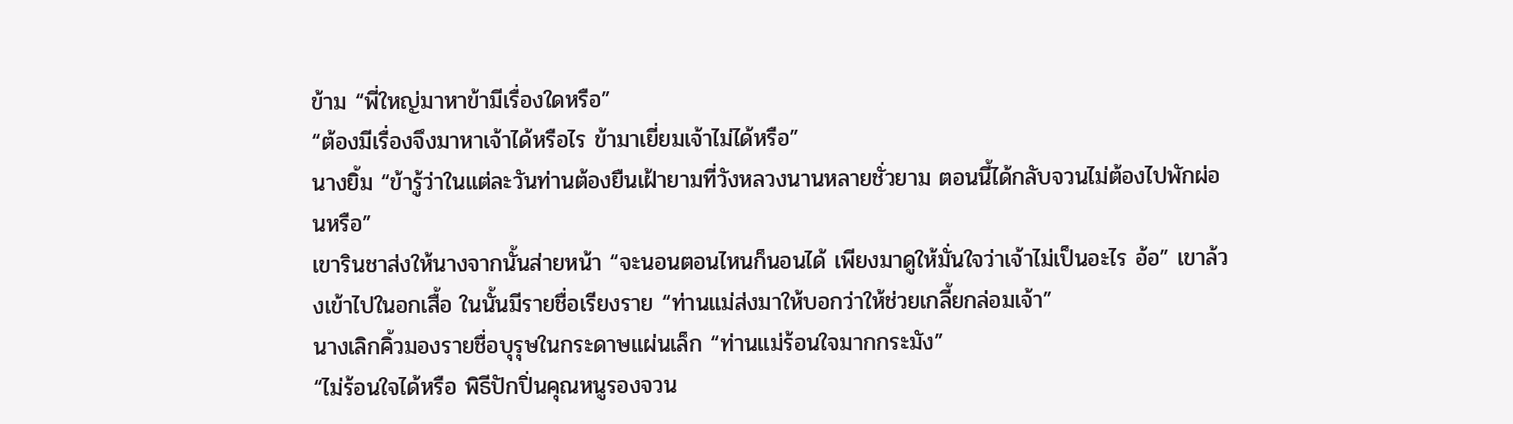ข้าม “พี่ใหญ่มาหาข้ามีเรื่องใดหรือ”
“ต้องมีเรื่องจึงมาหาเจ้าได้หรือไร ข้ามาเยี่ยมเจ้าไม่ได้หรือ”
นางยิ้ม “ข้ารู้ว่าในแต่ละวันท่านต้องยืนเฝ้ายามที่วังหลวงนานหลายชั่วยาม ตอนนี้ได้กลับจวนไม่ต้องไปพักผ่อนหรือ”
เขารินชาส่งให้นางจากนั้นส่ายหน้า “จะนอนตอนไหนก็นอนได้ เพียงมาดูให้มั่นใจว่าเจ้าไม่เป็นอะไร อ้อ” เขาล้วงเข้าไปในอกเสื้อ ในนั้นมีรายชื่อเรียงราย “ท่านแม่ส่งมาให้บอกว่าให้ช่วยเกลี้ยกล่อมเจ้า”
นางเลิกคิ้วมองรายชื่อบุรุษในกระดาษแผ่นเล็ก “ท่านแม่ร้อนใจมากกระมัง”
“ไม่ร้อนใจได้หรือ พิธีปักปิ่นคุณหนูรองจวน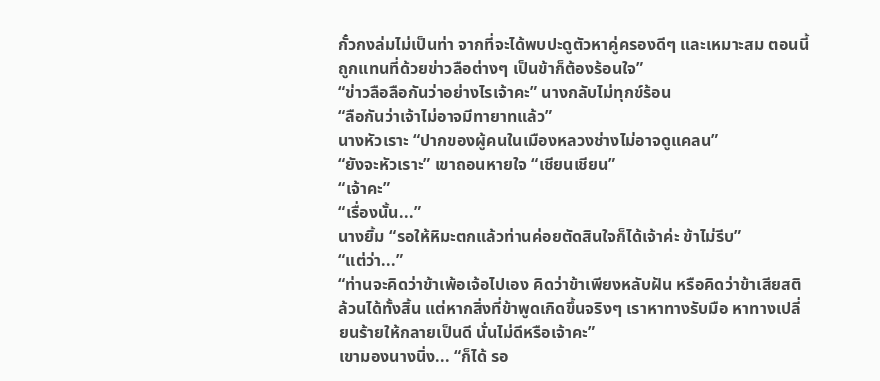กั๋วกงล่มไม่เป็นท่า จากที่จะได้พบปะดูตัวหาคู่ครองดีๆ และเหมาะสม ตอนนี้ถูกแทนที่ด้วยข่าวลือต่างๆ เป็นข้าก็ต้องร้อนใจ”
“ข่าวลือลือกันว่าอย่างไรเจ้าคะ” นางกลับไม่ทุกข์ร้อน
“ลือกันว่าเจ้าไม่อาจมีทายาทแล้ว”
นางหัวเราะ “ปากของผู้คนในเมืองหลวงช่างไม่อาจดูแคลน”
“ยังจะหัวเราะ” เขาถอนหายใจ “เชียนเชียน”
“เจ้าคะ”
“เรื่องนั้น...”
นางยิ้ม “รอให้หิมะตกแล้วท่านค่อยตัดสินใจก็ได้เจ้าค่ะ ข้าไม่รีบ”
“แต่ว่า...”
“ท่านจะคิดว่าข้าเพ้อเจ้อไปเอง คิดว่าข้าเพียงหลับฝัน หรือคิดว่าข้าเสียสติล้วนได้ทั้งสิ้น แต่หากสิ่งที่ข้าพูดเกิดขึ้นจริงๆ เราหาทางรับมือ หาทางเปลี่ยนร้ายให้กลายเป็นดี นั่นไม่ดีหรือเจ้าคะ”
เขามองนางนิ่ง... “ก็ได้ รอ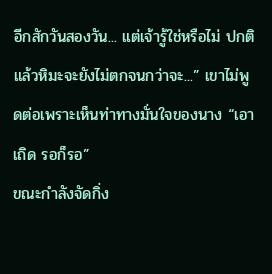อีกสักวันสองวัน... แต่เจ้ารู้ใช่หรือไม่ ปกติแล้วหิมะจะยังไม่ตกจนกว่าจะ...” เขาไม่พูดต่อเพราะเห็นท่าทางมั่นใจของนาง “เอาเถิด รอก็รอ”
ขณะกำลังจัดกิ่ง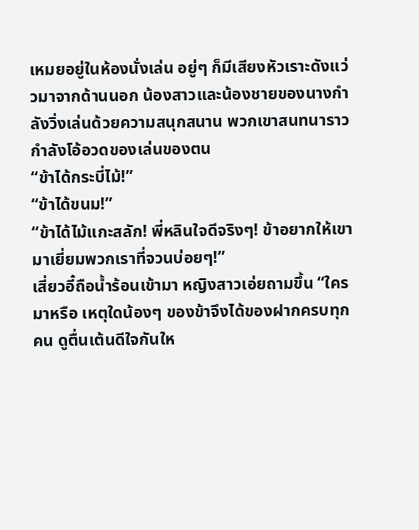เหมยอยู่ในห้องนั่งเล่น อยู่ๆ ก็มีเสียงหัวเราะดังแว่วมาจากด้านนอก น้องสาวและน้องชายของนางกำลังวิ่งเล่นด้วยความสนุกสนาน พวกเขาสนทนาราวกำลังโอ้อวดของเล่นของตน
“ข้าได้กระบี่ไม้!”
“ข้าได้ขนม!”
“ข้าได้ไม้แกะสลัก! พี่หลินใจดีจริงๆ! ข้าอยากให้เขามาเยี่ยมพวกเราที่จวนบ่อยๆ!”
เสี่ยวอี๋ถือน้ำร้อนเข้ามา หญิงสาวเอ่ยถามขึ้น “ใครมาหรือ เหตุใดน้องๆ ของข้าจึงได้ของฝากครบทุกคน ดูตื่นเต้นดีใจกันให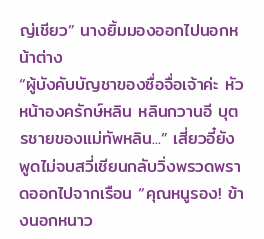ญ่เชียว” นางยิ้มมองออกไปนอกหน้าต่าง
“ผู้บังคับบัญชาของซื่อจื่อเจ้าค่ะ หัวหน้าองครักษ์หลิน หลินกวานอี บุตรชายของแม่ทัพหลิน...” เสี่ยวอี๋ยังพูดไม่จบสวี่เชียนกลับวิ่งพรวดพราดออกไปจากเรือน “คุณหนูรอง! ข้างนอกหนาว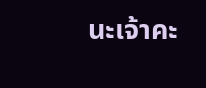นะเจ้าคะ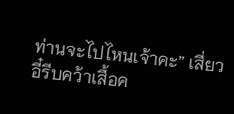ท่านจะไปไหนเจ้าคะ” เสี่ยวอี๋รีบคว้าเสื้อค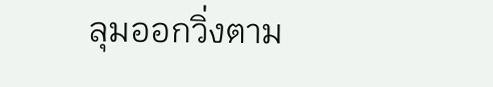ลุมออกวิ่งตาม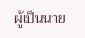ผู้เป็นนาย